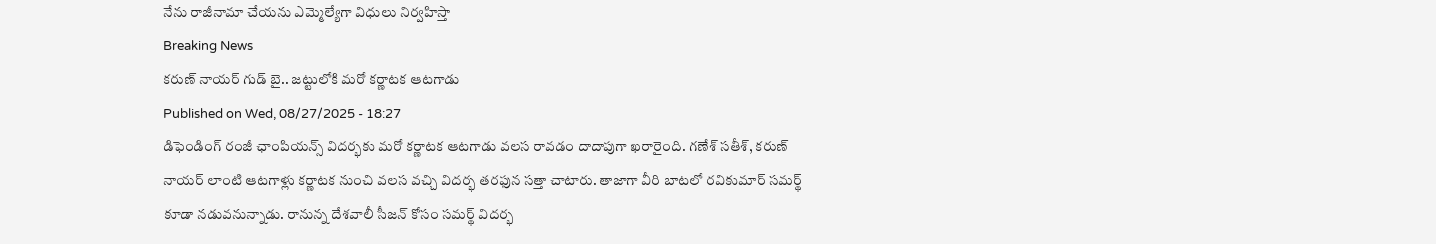నేను రాజీనామా చేయను ఎమ్మెల్యేగా విధులు నిర్వహిస్తా
Breaking News
కరుణ్ నాయర్ గుడ్ బై.. జట్టులోకి మరో కర్ణాటక ఆటగాడు
Published on Wed, 08/27/2025 - 18:27
డిఫెండింగ్ రంజీ ఛాంపియన్స్ విదర్భకు మరో కర్ణాటక ఆటగాడు వలస రావడం దాదాపుగా ఖరారైంది. గణేశ్ సతీశ్, కరుణ్ నాయర్ లాంటి ఆటగాళ్లు కర్ణాటక నుంచి వలస వచ్చి విదర్భ తరఫున సత్తా చాటారు. తాజాగా వీరి బాటలో రవికుమార్ సమర్థ్ కూడా నడువనున్నాడు. రానున్న దేశవాలీ సీజన్ కోసం సమర్థ్ విదర్భ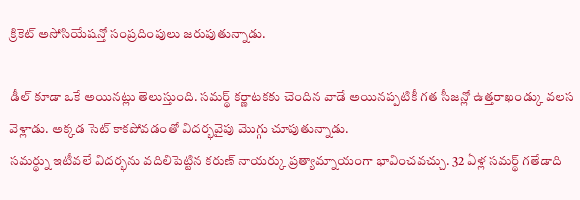క్రికెట్ అసోసియేషన్తో సంప్రదింపులు జరుపుతున్నాడు.

డీల్ కూడా ఒకే అయినట్లు తెలుస్తుంది. సమర్థ్ కర్ణాటకకు చెందిన వాడే అయినప్పటికీ గత సీజన్లో ఉత్తరాఖండ్కు వలస వెళ్లాడు. అక్కడ సెట్ కాకపోవడంతో విదర్భవైపు మొగ్గు చూపుతున్నాడు.
సమర్థ్ను ఇటీవలే విదర్భను వదిలిపెట్టిన కరుణ్ నాయర్కు ప్రత్యామ్నాయంగా భావించవచ్చు. 32 ఏళ్ల సమర్థ్ గతేడాది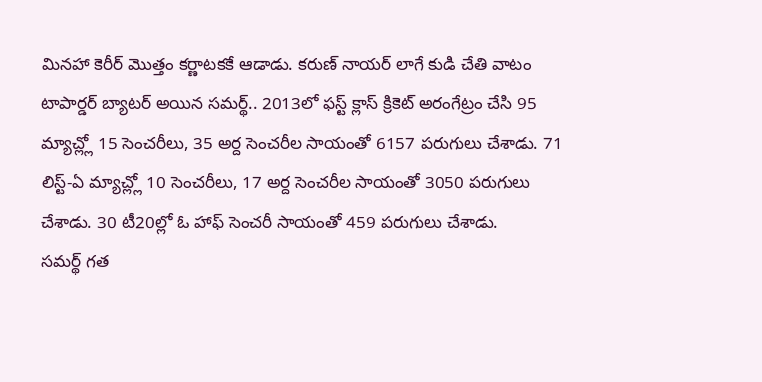మినహా కెరీర్ మొత్తం కర్ణాటకకే ఆడాడు. కరుణ్ నాయర్ లాగే కుడి చేతి వాటం టాపార్డర్ బ్యాటర్ అయిన సమర్థ్.. 2013లో ఫస్ట్ క్లాస్ క్రికెట్ అరంగేట్రం చేసి 95 మ్యాచ్ల్లో 15 సెంచరీలు, 35 అర్ద సెంచరీల సాయంతో 6157 పరుగులు చేశాడు. 71 లిస్ట్-ఏ మ్యాచ్ల్లో 10 సెంచరీలు, 17 అర్ద సెంచరీల సాయంతో 3050 పరుగులు చేశాడు. 30 టీ20ల్లో ఓ హాఫ్ సెంచరీ సాయంతో 459 పరుగులు చేశాడు.
సమర్థ్ గత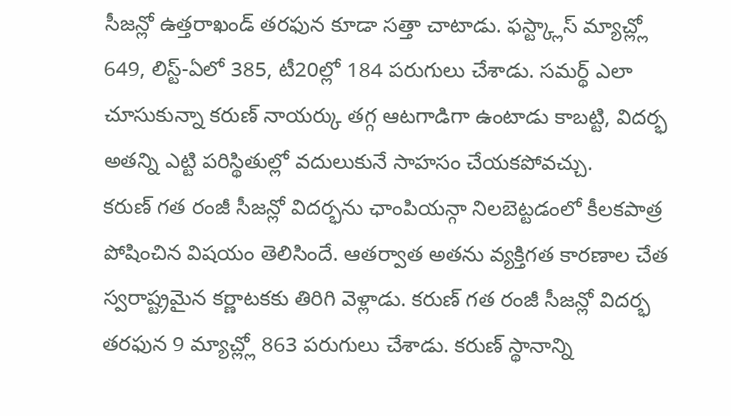సీజన్లో ఉత్తరాఖండ్ తరఫున కూడా సత్తా చాటాడు. ఫస్ట్క్లాస్ మ్యాచ్ల్లో 649, లిస్ట్-ఏలో 385, టీ20ల్లో 184 పరుగులు చేశాడు. సమర్థ్ ఎలా చూసుకున్నా కరుణ్ నాయర్కు తగ్గ ఆటగాడిగా ఉంటాడు కాబట్టి, విదర్భ అతన్ని ఎట్టి పరిస్థితుల్లో వదులుకునే సాహసం చేయకపోవచ్చు.
కరుణ్ గత రంజీ సీజన్లో విదర్భను ఛాంపియన్గా నిలబెట్టడంలో కీలకపాత్ర పోషించిన విషయం తెలిసిందే. ఆతర్వాత అతను వ్యక్తిగత కారణాల చేత స్వరాష్ట్రమైన కర్ణాటకకు తిరిగి వెళ్లాడు. కరుణ్ గత రంజీ సీజన్లో విదర్భ తరఫున 9 మ్యాచ్ల్లో 863 పరుగులు చేశాడు. కరుణ్ స్థానాన్ని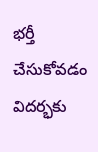భర్తీ చేసుకోవడం విదర్భకు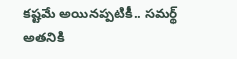కష్టమే అయినప్పటికీ.. సమర్థ్ అతనికి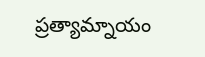ప్రత్యామ్నాయం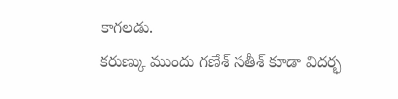కాగలడు.
కరుణ్కు ముందు గణేశ్ సతీశ్ కూడా విదర్భ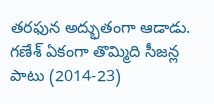తరఫున అద్భుతంగా ఆడాడు. గణేశ్ ఏకంగా తొమ్మిది సీజన్ల పాటు (2014-23)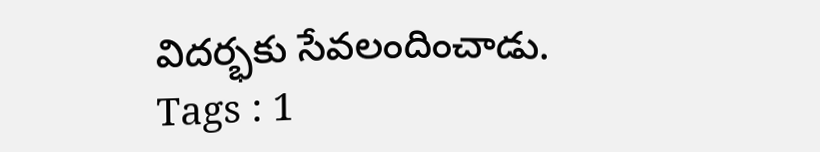విదర్భకు సేవలందించాడు.
Tags : 1